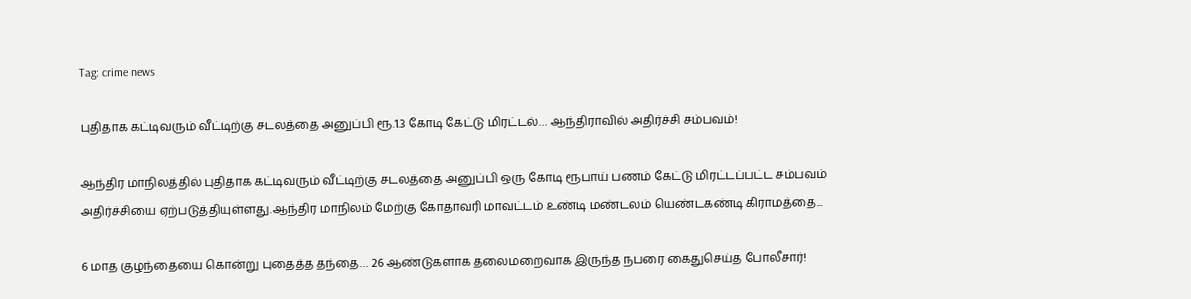Tag: crime news

புதிதாக கட்டிவரும் வீட்டிற்கு சடலத்தை அனுப்பி ரூ.1.3 கோடி கேட்டு மிரட்டல்… ஆந்திராவில் அதிர்ச்சி சம்பவம்!

ஆந்திர மாநிலத்தில் புதிதாக கட்டிவரும் வீட்டிற்கு சடலத்தை அனுப்பி ஒரு கோடி ரூபாய் பணம் கேட்டு மிரட்டப்பட்ட சம்பவம் அதிர்ச்சியை ஏற்படுத்தியுள்ளது.ஆந்திர மாநிலம் மேற்கு கோதாவரி மாவட்டம் உண்டி மண்டலம் யெண்டகண்டி கிராமத்தை...

6 மாத குழந்தையை கொன்று புதைத்த தந்தை… 26 ஆண்டுகளாக தலைமறைவாக இருந்த நபரை கைதுசெய்த போலீசார்!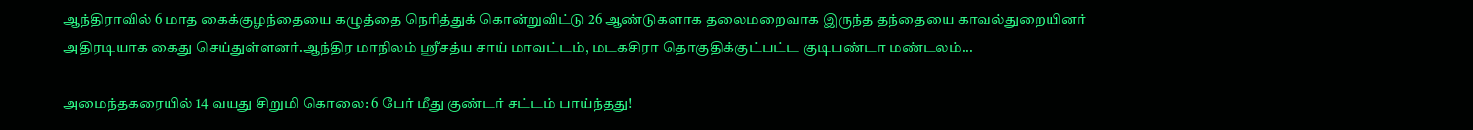ஆந்திராவில் 6 மாத கைக்குழந்தையை கழுத்தை நெரித்துக் கொன்றுவிட்டு 26 ஆண்டுகளாக தலைமறைவாக இருந்த தந்தையை காவல்துறையினர் அதிரடியாக கைது செய்துள்ளனர்.ஆந்திர மாநிலம் ஸ்ரீசத்ய சாய் மாவட்டம், மடகசிரா தொகுதிக்குட்பட்ட குடிபண்டா மண்டலம்...

அமைந்தகரையில் 14 வயது சிறுமி கொலை: 6 பேர் மீது குண்டர் சட்டம் பாய்ந்தது!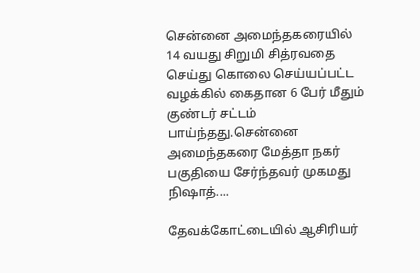சென்னை அமைந்தகரையில் 14 வயது சிறுமி சித்ரவதை செய்து கொலை செய்யப்பட்ட வழக்கில் கைதான 6 பேர் மீதும் குண்டர் சட்டம் பாய்ந்தது.சென்னை அமைந்தகரை மேத்தா நகர் பகுதியை சேர்ந்தவர் முகமது நிஷாத்....

தேவக்கோட்டையில் ஆசிரியர்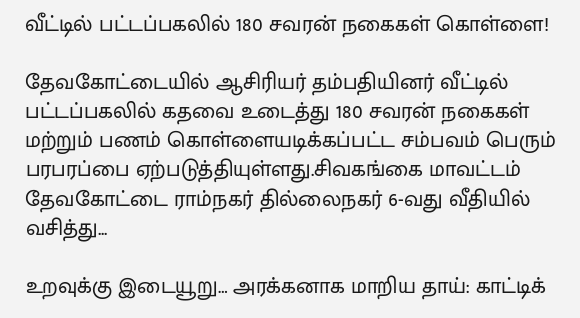வீட்டில் பட்டப்பகலில் 180 சவரன் நகைகள் கொள்ளை!

தேவகோட்டையில் ஆசிரியர் தம்பதியினர் வீட்டில் பட்டப்பகலில் கதவை உடைத்து 180 சவரன் நகைகள் மற்றும் பணம் கொள்ளையடிக்கப்பட்ட சம்பவம் பெரும் பரபரப்பை ஏற்படுத்தியுள்ளது.சிவகங்கை மாவட்டம் தேவகோட்டை ராம்நகர் தில்லைநகர் 6-வது வீதியில் வசித்து...

உறவுக்கு இடையூறு… அரக்கனாக மாறிய தாய்: காட்டிக்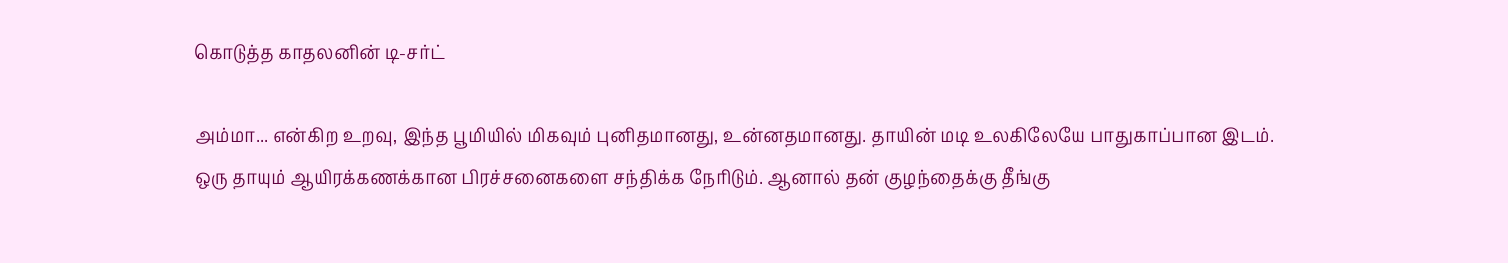கொடுத்த காதலனின் டி-சர்ட்

அம்மா... என்கிற உறவு, இந்த பூமியில் மிகவும் புனிதமானது, உன்னதமானது. தாயின் மடி உலகிலேயே பாதுகாப்பான இடம். ஒரு தாயும் ஆயிரக்கணக்கான பிரச்சனைகளை சந்திக்க நேரிடும். ஆனால் தன் குழந்தைக்கு தீங்கு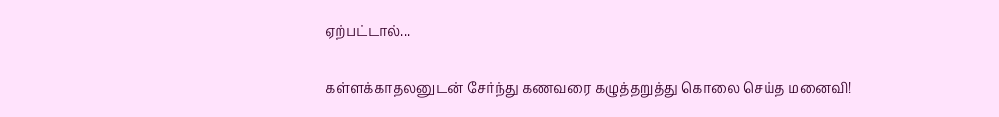ஏற்பட்டால்...

கள்ளக்காதலனுடன் சேர்ந்து கணவரை கழுத்தறுத்து கொலை செய்த மனைவி!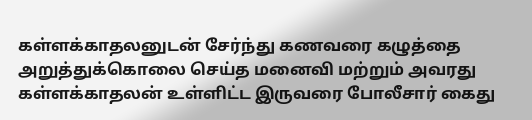கள்ளக்காதலனுடன் சேர்ந்து கணவரை கழுத்தை அறுத்துக்கொலை செய்த மனைவி மற்றும் அவரது கள்ளக்காதலன் உள்ளிட்ட இருவரை போலீசார் கைது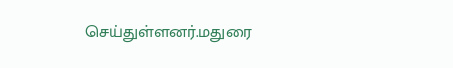செய்துள்ளனர்.மதுரை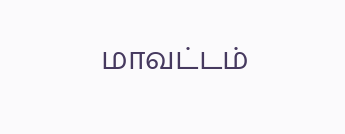மாவட்டம்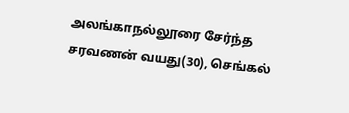அலங்காநல்லூரை சேர்ந்த சரவணன் வயது(30), செங்கல்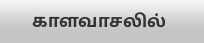காளவாசலில்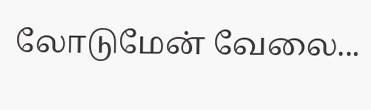லோடுமேன் வேலை...